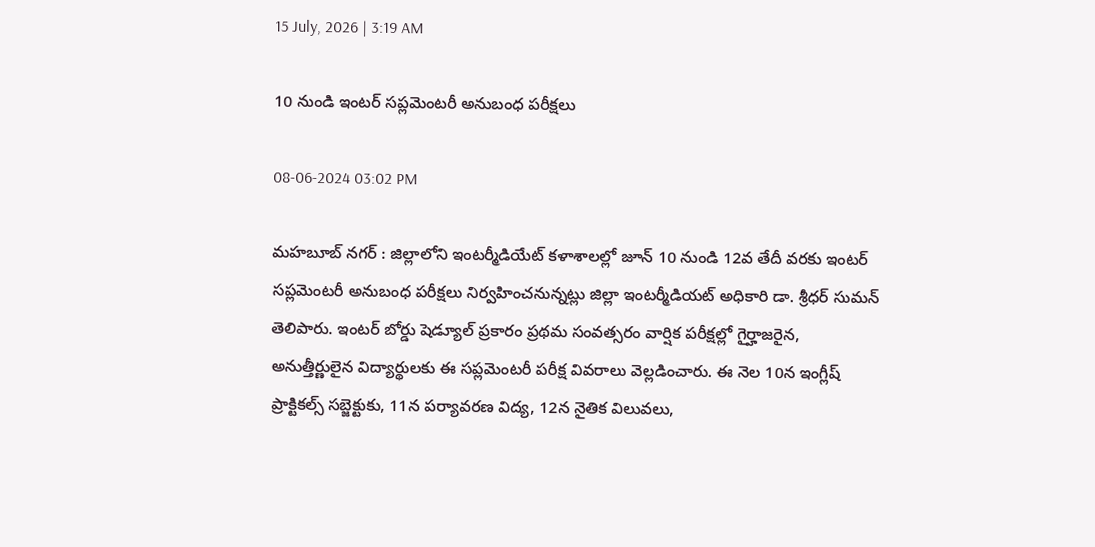15 July, 2026 | 3:19 AM

10 నుండి ఇంటర్ సప్లమెంటరీ అనుబంధ పరీక్షలు

08-06-2024 03:02 PM

మహబూబ్ నగర్ : జిల్లాలోని ఇంటర్మీడియేట్ కళాశాలల్లో జూన్ 10 నుండి 12వ తేదీ వరకు ఇంటర్ సప్లమెంటరీ అనుబంధ పరీక్షలు నిర్వహించనున్నట్లు జిల్లా ఇంటర్మీడియట్ అధికారి డా. శ్రీధర్ సుమన్ తెలిపారు. ఇంటర్ బోర్డు షెడ్యూల్ ప్రకారం ప్రథమ సంవత్సరం వార్షిక పరీక్షల్లో గైర్హాజరైన, అనుత్తీర్ణులైన విద్యార్థులకు ఈ సప్లమెంటరీ పరీక్ష వివరాలు వెల్లడించారు. ఈ నెల 10న ఇంగ్లీష్ ప్రాక్టికల్స్ సబ్జెక్టుకు, 11న పర్యావరణ విద్య, 12న నైతిక విలువలు,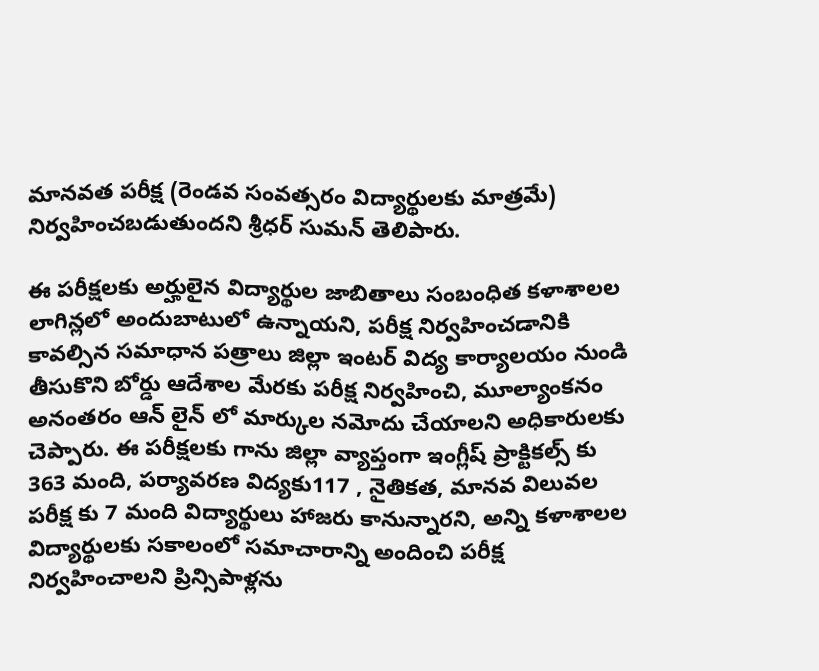మానవత పరీక్ష (రెండవ సంవత్సరం విద్యార్థులకు మాత్రమే) నిర్వహించబడుతుందని శ్రీధర్ సుమన్ తెలిపారు.

ఈ పరీక్షలకు అర్హులైన విద్యార్థుల జాబితాలు సంబంధిత కళాశాలల లాగిన్లలో అందుబాటులో ఉన్నాయని, పరీక్ష నిర్వహించడానికి కావల్సిన సమాధాన పత్రాలు జిల్లా ఇంటర్ విద్య కార్యాలయం నుండి తీసుకొని బోర్డు ఆదేశాల మేరకు పరీక్ష నిర్వహించి, మూల్యాంకనం అనంతరం ఆన్ లైన్ లో మార్కుల నమోదు చేయాలని అధికారులకు చెప్పారు. ఈ పరీక్షలకు గాను జిల్లా వ్యాప్తంగా ఇంగ్లీష్ ప్రాక్టికల్స్ కు 363 మంది, పర్యావరణ విద్యకు117 , నైతికత, మానవ విలువల  పరీక్ష కు 7 మంది విద్యార్థులు హాజరు కానున్నారని, అన్ని కళాశాలల విద్యార్థులకు సకాలంలో సమాచారాన్ని అందించి పరీక్ష నిర్వహించాలని ప్రిన్సిపాళ్లను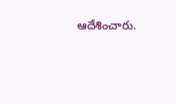ఆదేశించారు.